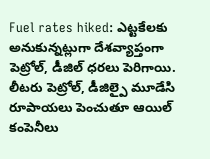Fuel rates hiked: ఎట్టకేలకు అనుకున్నట్లుగా దేశవ్యాప్తంగా పెట్రోల్, డీజిల్ ధరలు పెరిగాయి. లీటరు పెట్రోల్, డీజిల్పై మూడేసి రూపాయలు పెంచుతూ ఆయిల్ కంపెనీలు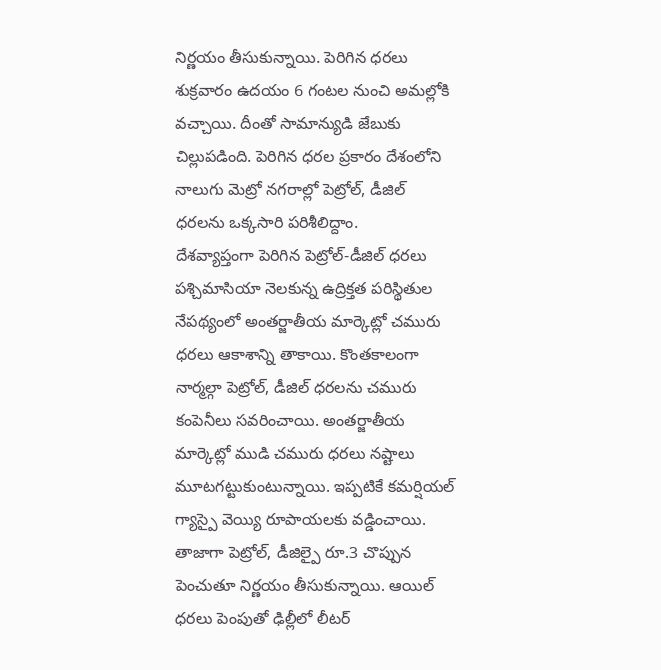నిర్ణయం తీసుకున్నాయి. పెరిగిన ధరలు శుక్రవారం ఉదయం 6 గంటల నుంచి అమల్లోకి వచ్చాయి. దీంతో సామాన్యుడి జేబుకు చిల్లుపడింది. పెరిగిన ధరల ప్రకారం దేశంలోని నాలుగు మెట్రో నగరాల్లో పెట్రోల్, డీజిల్ ధరలను ఒక్కసారి పరిశీలిద్దాం.
దేశవ్యాప్తంగా పెరిగిన పెట్రోల్-డీజిల్ ధరలు
పశ్చిమాసియా నెలకున్న ఉద్రిక్తత పరిస్థితుల నేపథ్యంలో అంతర్జాతీయ మార్కెట్లో చమురు ధరలు ఆకాశాన్ని తాకాయి. కొంతకాలంగా నార్మల్గా పెట్రోల్, డీజిల్ ధరలను చమురు కంపెనీలు సవరించాయి. అంతర్జాతీయ మార్కెట్లో ముడి చమురు ధరలు నష్టాలు మూటగట్టుకుంటున్నాయి. ఇప్పటికే కమర్షియల్ గ్యాస్పై వెయ్యి రూపాయలకు వడ్డించాయి.
తాజాగా పెట్రోల్, డీజిల్పై రూ.3 చొప్పున పెంచుతూ నిర్ణయం తీసుకున్నాయి. ఆయిల్ ధరలు పెంపుతో ఢిల్లీలో లీటర్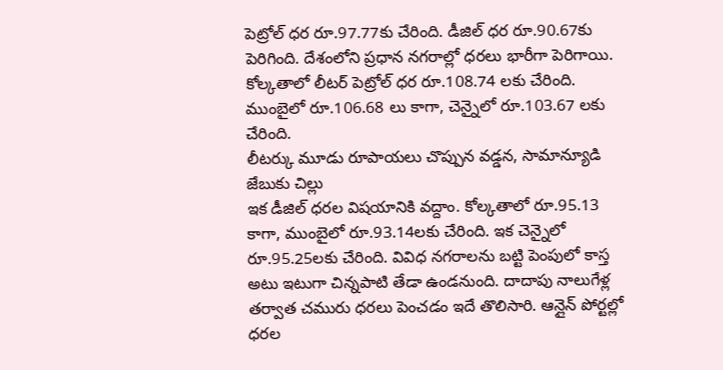పెట్రోల్ ధర రూ.97.77కు చేరింది. డీజిల్ ధర రూ.90.67కు పెరిగింది. దేశంలోని ప్రధాన నగరాల్లో ధరలు భారీగా పెరిగాయి. కోల్కతాలో లీటర్ పెట్రోల్ ధర రూ.108.74 లకు చేరింది. ముంబైలో రూ.106.68 లు కాగా, చెన్నైలో రూ.103.67 లకు చేరింది.
లీటర్కు మూడు రూపాయలు చొప్పున వడ్డన, సామాన్యూడి జేబుకు చిల్లు
ఇక డీజిల్ ధరల విషయానికి వద్దాం. కోల్కతాలో రూ.95.13 కాగా, ముంబైలో రూ.93.14లకు చేరింది. ఇక చెన్నైలో రూ.95.25లకు చేరింది. వివిధ నగరాలను బట్టి పెంపులో కాస్త అటు ఇటుగా చిన్నపాటి తేడా ఉండనుంది. దాదాపు నాలుగేళ్ల తర్వాత చమురు ధరలు పెంచడం ఇదే తొలిసారి. ఆన్లైన్ పోర్టల్లో ధరల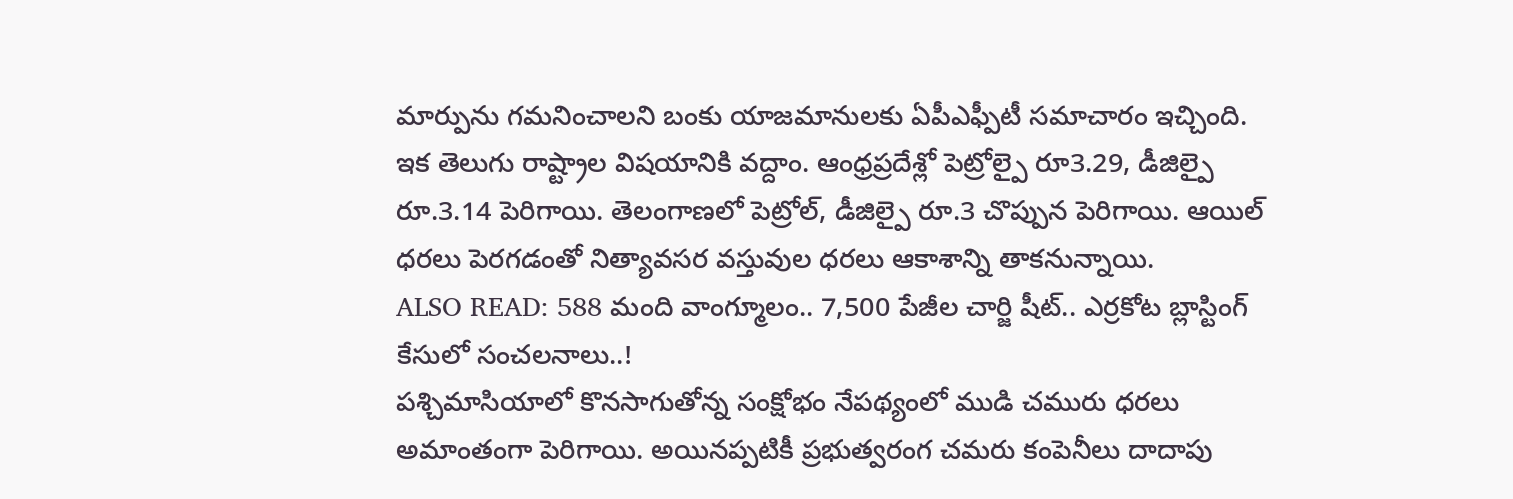మార్పును గమనించాలని బంకు యాజమానులకు ఏపీఎఫ్పీటీ సమాచారం ఇచ్చింది.
ఇక తెలుగు రాష్ట్రాల విషయానికి వద్దాం. ఆంధ్రప్రదేశ్లో పెట్రోల్పై రూ3.29, డీజిల్పై రూ.3.14 పెరిగాయి. తెలంగాణలో పెట్రోల్, డీజిల్పై రూ.3 చొప్పున పెరిగాయి. ఆయిల్ ధరలు పెరగడంతో నిత్యావసర వస్తువుల ధరలు ఆకాశాన్ని తాకనున్నాయి.
ALSO READ: 588 మంది వాంగ్మూలం.. 7,500 పేజీల చార్జి షీట్.. ఎర్రకోట బ్లాస్టింగ్ కేసులో సంచలనాలు..!
పశ్చిమాసియాలో కొనసాగుతోన్న సంక్షోభం నేపథ్యంలో ముడి చమురు ధరలు అమాంతంగా పెరిగాయి. అయినప్పటికీ ప్రభుత్వరంగ చమరు కంపెనీలు దాదాపు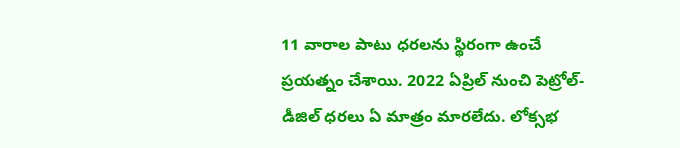11 వారాల పాటు ధరలను స్థిరంగా ఉంచే ప్రయత్నం చేశాయి. 2022 ఏప్రిల్ నుంచి పెట్రోల్-డీజిల్ ధరలు ఏ మాత్రం మారలేదు. లోక్సభ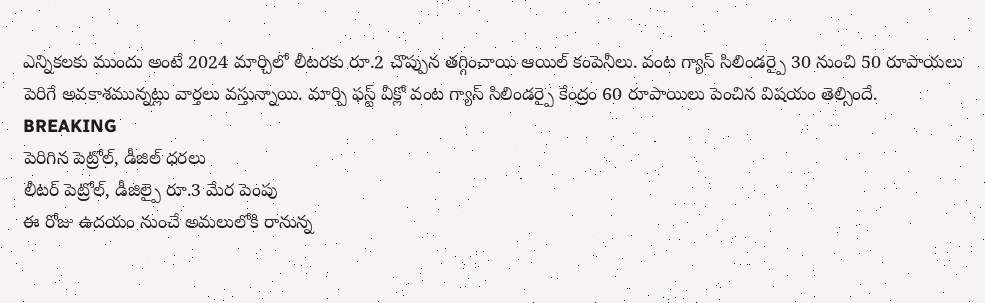ఎన్నికలకు ముందు అంటే 2024 మార్చిలో లీటరకు రూ.2 చొప్పున తగ్గించాయి ఆయిల్ కంపెనీలు. వంట గ్యాస్ సిలిండర్పై 30 నుంచి 50 రూపాయలు పెరిగే అవకాశమున్నట్లు వార్తలు వస్తున్నాయి. మార్చి ఫస్ట్ వీక్లో వంట గ్యాస్ సిలిండర్పై కేంద్రం 60 రూపాయిలు పెంచిన విషయం తెల్సిందే.
BREAKING
పెరిగిన పెట్రోల్, డీజిల్ ధరలు
లీటర్ పెట్రోల్, డీజిల్పై రూ.3 మేర పెంపు
ఈ రోజు ఉదయం నుంచే అమలులోకి రానున్న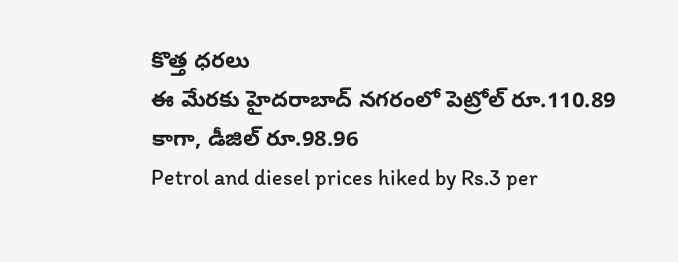కొత్త ధరలు
ఈ మేరకు హైదరాబాద్ నగరంలో పెట్రోల్ రూ.110.89 కాగా, డీజిల్ రూ.98.96
Petrol and diesel prices hiked by Rs.3 per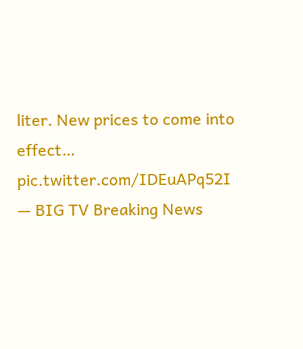liter. New prices to come into effect… pic.twitter.com/IDEuAPq52I
— BIG TV Breaking News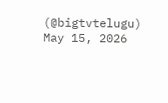(@bigtvtelugu) May 15, 2026